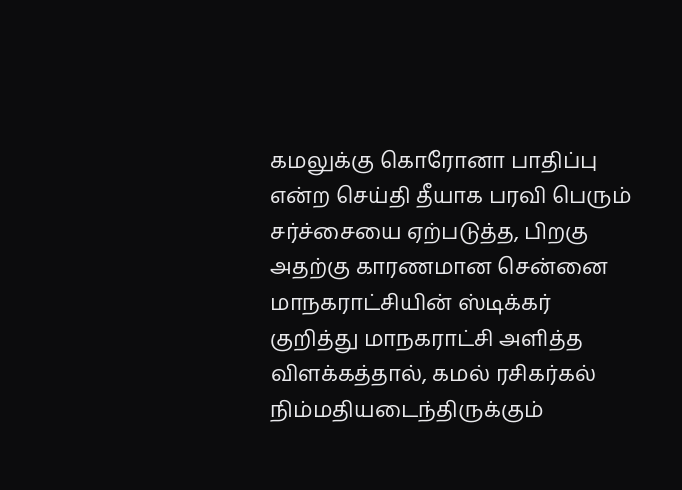கமலுக்கு கொரோனா பாதிப்பு என்ற செய்தி தீயாக பரவி பெரும் சர்ச்சையை ஏற்படுத்த, பிறகு அதற்கு காரணமான சென்னை மாநகராட்சியின் ஸ்டிக்கர் குறித்து மாநகராட்சி அளித்த விளக்கத்தால், கமல் ரசிகர்கல் நிம்மதியடைந்திருக்கும்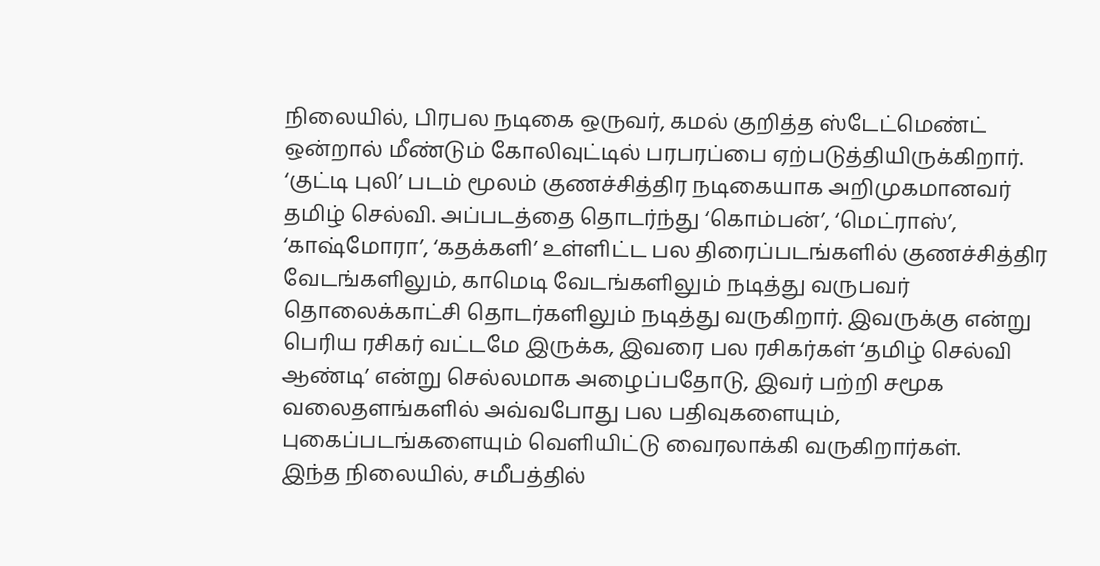நிலையில், பிரபல நடிகை ஒருவர், கமல் குறித்த ஸ்டேட்மெண்ட் ஒன்றால் மீண்டும் கோலிவுட்டில் பரபரப்பை ஏற்படுத்தியிருக்கிறார்.
‘குட்டி புலி’ படம் மூலம் குணச்சித்திர நடிகையாக அறிமுகமானவர் தமிழ் செல்வி. அப்படத்தை தொடர்ந்து ‘கொம்பன்’, ‘மெட்ராஸ்’, ‘காஷ்மோரா’, ‘கதக்களி’ உள்ளிட்ட பல திரைப்படங்களில் குணச்சித்திர வேடங்களிலும், காமெடி வேடங்களிலும் நடித்து வருபவர் தொலைக்காட்சி தொடர்களிலும் நடித்து வருகிறார். இவருக்கு என்று பெரிய ரசிகர் வட்டமே இருக்க, இவரை பல ரசிகர்கள் ‘தமிழ் செல்வி ஆண்டி’ என்று செல்லமாக அழைப்பதோடு, இவர் பற்றி சமூக வலைதளங்களில் அவ்வபோது பல பதிவுகளையும், புகைப்படங்களையும் வெளியிட்டு வைரலாக்கி வருகிறார்கள்.
இந்த நிலையில், சமீபத்தில்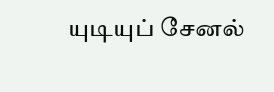யுடியுப் சேனல்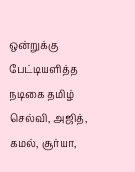ஒன்றுக்கு பேட்டியளித்த நடிகை தமிழ் செல்வி, அஜித், கமல், சூர்யா,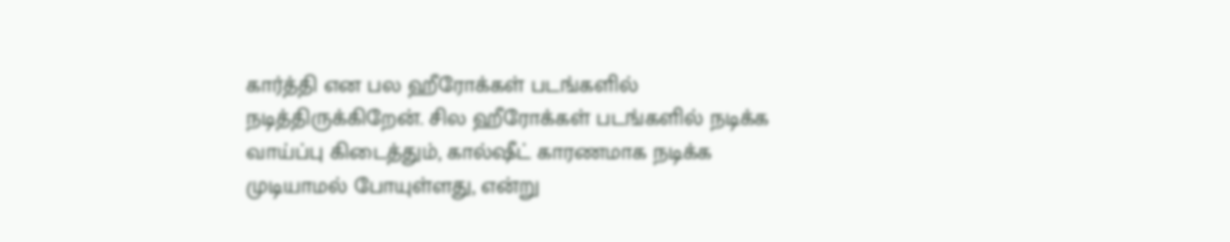கார்த்தி என பல ஹீரோக்கள் படங்களில் நடித்திருக்கிறேன். சில ஹீரோக்கள் படங்களில் நடிக்க வாய்ப்பு கிடைத்தும், கால்ஷீட் காரணமாக நடிக்க முடியாமல் போயுள்ளது, என்று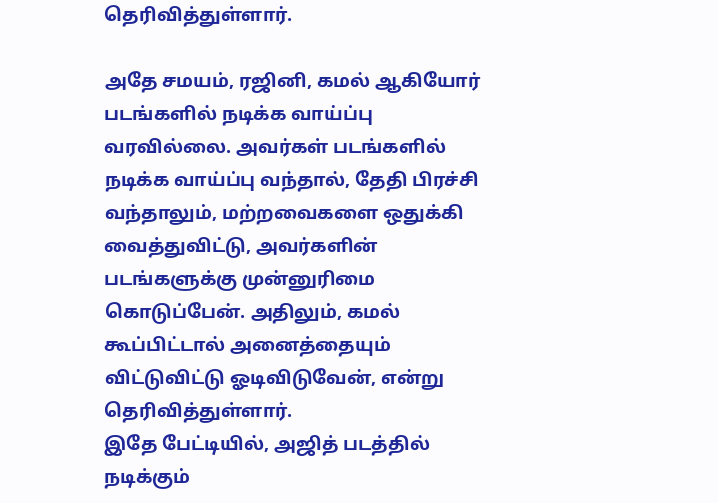தெரிவித்துள்ளார்.

அதே சமயம், ரஜினி, கமல் ஆகியோர் படங்களில் நடிக்க வாய்ப்பு வரவில்லை. அவர்கள் படங்களில் நடிக்க வாய்ப்பு வந்தால், தேதி பிரச்சி வந்தாலும், மற்றவைகளை ஒதுக்கி வைத்துவிட்டு, அவர்களின் படங்களுக்கு முன்னுரிமை கொடுப்பேன். அதிலும், கமல் கூப்பிட்டால் அனைத்தையும் விட்டுவிட்டு ஓடிவிடுவேன், என்று தெரிவித்துள்ளார்.
இதே பேட்டியில், அஜித் படத்தில் நடிக்கும்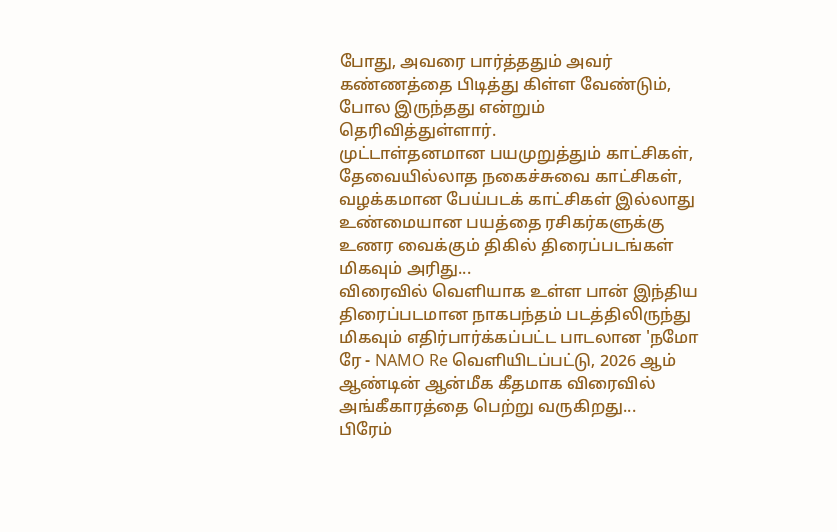போது, அவரை பார்த்ததும் அவர் கண்ணத்தை பிடித்து கிள்ள வேண்டும், போல இருந்தது என்றும் தெரிவித்துள்ளார்.
முட்டாள்தனமான பயமுறுத்தும் காட்சிகள், தேவையில்லாத நகைச்சுவை காட்சிகள், வழக்கமான பேய்படக் காட்சிகள் இல்லாது உண்மையான பயத்தை ரசிகர்களுக்கு உணர வைக்கும் திகில் திரைப்படங்கள் மிகவும் அரிது...
விரைவில் வெளியாக உள்ள பான் இந்திய திரைப்படமான நாகபந்தம் படத்திலிருந்து மிகவும் எதிர்பார்க்கப்பட்ட பாடலான 'நமோ ரே - NAMO Re வெளியிடப்பட்டு, 2026 ஆம் ஆண்டின் ஆன்மீக கீதமாக விரைவில் அங்கீகாரத்தை பெற்று வருகிறது...
பிரேம்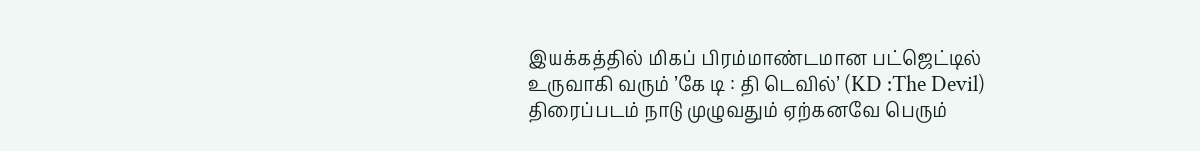இயக்கத்தில் மிகப் பிரம்மாண்டமான பட்ஜெட்டில் உருவாகி வரும் ’கே டி : தி டெவில்’ (KD :The Devil) திரைப்படம் நாடு முழுவதும் ஏற்கனவே பெரும்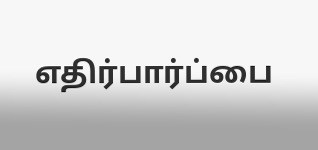எதிர்பார்ப்பை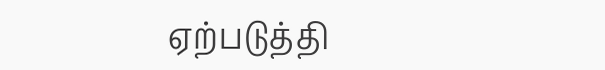ஏற்படுத்தி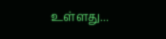உள்ளது...